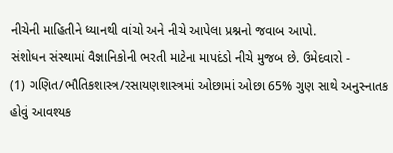નીચેની માહિતીને ધ્યાનથી વાંચો અને નીચે આપેલા પ્રશ્નનો જવાબ આપો.
સંશોધન સંસ્થામાં વૈજ્ઞાનિકોની ભરતી માટેના માપદંડો નીચે મુજબ છે. ઉમેદવારો -
(1) ગણિત/ભૌતિકશાસ્ત્ર/રસાયણશાસ્ત્રમાં ઓછામાં ઓછા 65% ગુણ સાથે અનુસ્નાતક હોવું આવશ્યક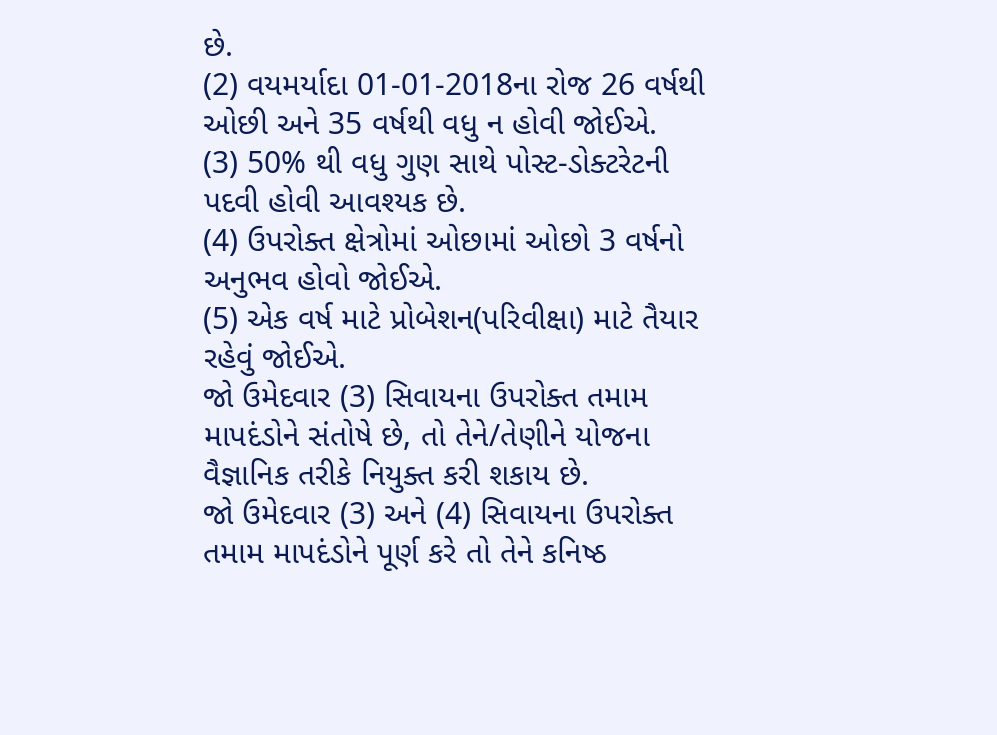છે.
(2) વયમર્યાદા 01-01-2018ના રોજ 26 વર્ષથી ઓછી અને 35 વર્ષથી વધુ ન હોવી જોઈએ.
(3) 50% થી વધુ ગુણ સાથે પોસ્ટ-ડોક્ટરેટની પદવી હોવી આવશ્યક છે.
(4) ઉપરોક્ત ક્ષેત્રોમાં ઓછામાં ઓછો 3 વર્ષનો અનુભવ હોવો જોઈએ.
(5) એક વર્ષ માટે પ્રોબેશન(પરિવીક્ષા) માટે તૈયાર રહેવું જોઈએ.
જો ઉમેદવાર (3) સિવાયના ઉપરોક્ત તમામ માપદંડોને સંતોષે છે, તો તેને/તેણીને યોજના વૈજ્ઞાનિક તરીકે નિયુક્ત કરી શકાય છે.
જો ઉમેદવાર (3) અને (4) સિવાયના ઉપરોક્ત તમામ માપદંડોને પૂર્ણ કરે તો તેને કનિષ્ઠ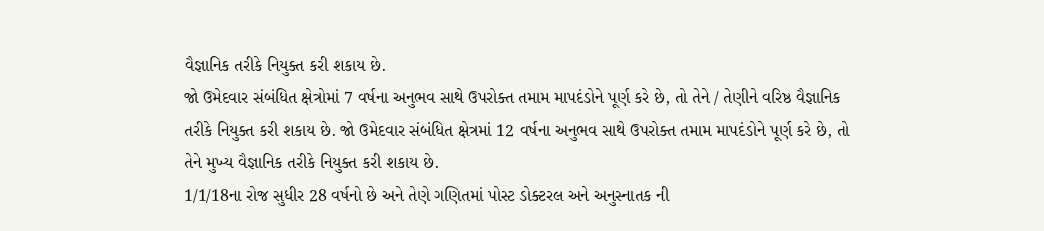વૈજ્ઞાનિક તરીકે નિયુક્ત કરી શકાય છે.
જો ઉમેદવાર સંબંધિત ક્ષેત્રોમાં 7 વર્ષના અનુભવ સાથે ઉપરોક્ત તમામ માપદંડોને પૂર્ણ કરે છે, તો તેને / તેણીને વરિષ્ઠ વૈજ્ઞાનિક તરીકે નિયુક્ત કરી શકાય છે. જો ઉમેદવાર સંબંધિત ક્ષેત્રમાં 12 વર્ષના અનુભવ સાથે ઉપરોક્ત તમામ માપદંડોને પૂર્ણ કરે છે, તો તેને મુખ્ય વૈજ્ઞાનિક તરીકે નિયુક્ત કરી શકાય છે.
1/1/18ના રોજ સુધીર 28 વર્ષનો છે અને તેણે ગણિતમાં પોસ્ટ ડોક્ટરલ અને અનુસ્નાતક ની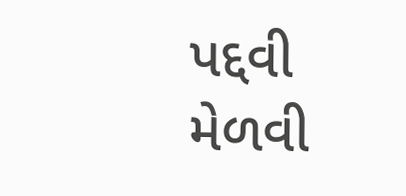પદ્દવી મેળવી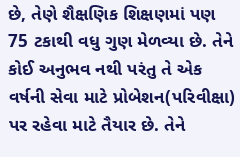છે, તેણે શૈક્ષણિક શિક્ષણમાં પણ 75 ટકાથી વધુ ગુણ મેળવ્યા છે. તેને કોઈ અનુભવ નથી પરંતુ તે એક વર્ષની સેવા માટે પ્રોબેશન(પરિવીક્ષા) પર રહેવા માટે તૈયાર છે. તેને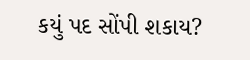કયું પદ સોંપી શકાય?